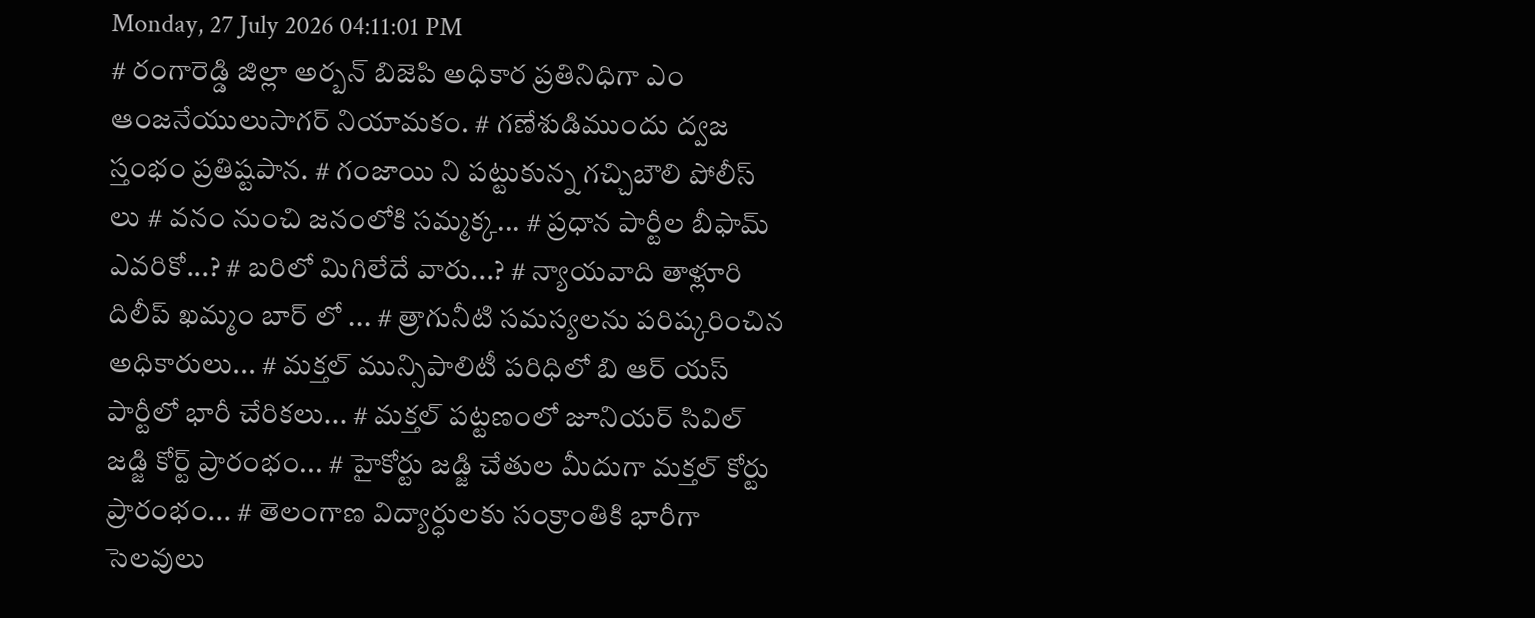Monday, 27 July 2026 04:11:01 PM
# రంగారెడ్డి జిల్లా అర్బన్ బిజెపి అధికార ప్రతినిధిగా ఎం ఆంజనేయులుసాగర్ నియామకం. # గణేశుడిముందు ద్వజ స్తంభం ప్రతిష్టపాన. # గంజాయి ని పట్టుకున్న గచ్చిబౌలి పోలీస్ లు # వనం నుంచి జనంలోకి సమ్మక్క... # ప్రధాన పార్టీల బీఫామ్ ఎవరికో...? # బరిలో మిగిలేదే వారు...? # న్యాయవాది తాళ్లూరి దిలీప్ ఖమ్మం బార్ లో ... # త్రాగునీటి సమస్యలను పరిష్కరించిన అధికారులు... # మక్తల్ మున్సిపాలిటీ పరిధిలో బి ఆర్ యస్ పార్టీలో భారీ చేరికలు... # మక్తల్ పట్టణంలో జూనియర్ సివిల్ జడ్జి కోర్ట్ ప్రారంభం... # హైకోర్టు జడ్జి చేతుల మీదుగా మక్తల్ కోర్టు ప్రారంభం... # తెలంగాణ విద్యార్ధులకు సంక్రాంతికి భారీగా సెలవులు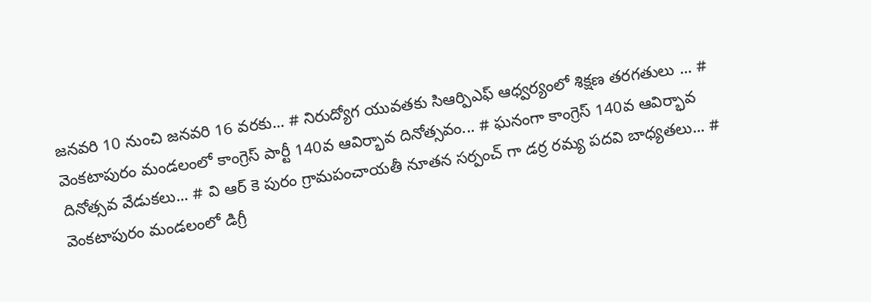జనవరి 10 నుంచి జనవరి 16 వరకు... # నిరుద్యోగ యువతకు సిఆర్పిఎఫ్ ఆధ్వర్యంలో శిక్షణ తరగతులు ... # వెంకటాపురం మండలంలో కాంగ్రెస్ పార్టీ 140వ ఆవిర్భావ దినోత్సవం... # ఘనంగా కాంగ్రెస్ 140వ ఆవిర్భావ దినోత్సవ వేడుకలు... # వి ఆర్ కె పురం గ్రామపంచాయతీ నూతన సర్పంచ్ గా డర్ర రమ్య పదవి బాధ్యతలు... # వెంకటాపురం మండలంలో డిగ్రీ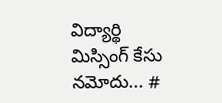విద్యార్థి మిస్సింగ్ కేసు నమోదు... #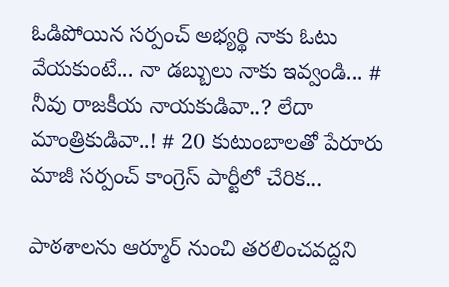ఓడిపోయిన సర్పంచ్ అభ్యర్థి నాకు ఓటు వేయకుంటే... నా డబ్బులు నాకు ఇవ్వండి... # నీవు రాజకీయ నాయకుడివా..? లేదా మాంత్రికుడివా..! # 20 కుటుంబాలతో పేరూరు మాజీ సర్పంచ్ కాంగ్రెస్ పార్టీలో చేరిక...

పాఠశాలను ఆర్మూర్ నుంచి తరలించవద్దని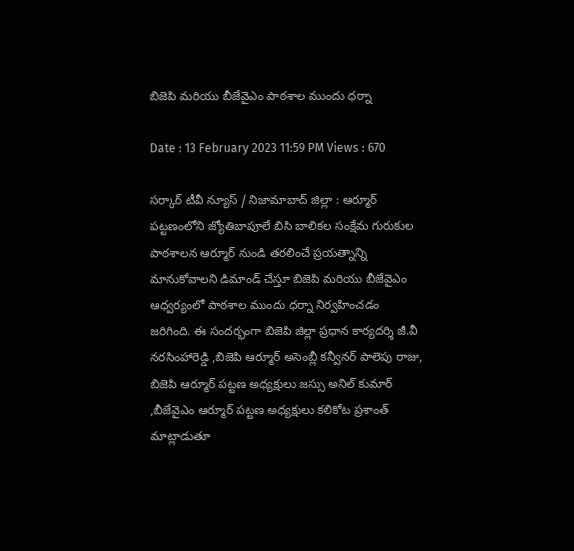బిజెపి మరియు బీజేవైఎం పాఠశాల ముందు ధర్నా

Date : 13 February 2023 11:59 PM Views : 670

సర్కార్ టీవీ న్యూస్ / నిజామాబాద్ జిల్లా : ఆర్మూర్ పట్టణంలోని జ్యోతిబాపూలే బిసి బాలికల సంక్షేమ గురుకుల పాఠశాలన ఆర్మూర్ నుండి తరలించే ప్రయత్నాన్ని మానుకోవాలని డిమాండ్ చేస్తూ బిజెపి మరియు బీజేవైఎం ఆధ్వర్యంలో పాఠశాల ముందు ధర్నా నిర్వహించడం జరిగింది. ఈ సందర్భంగా బిజెపి జిల్లా ప్రధాన కార్యదర్శి జీ.వీ నరసింహారెడ్డి ,బిజెపి ఆర్మూర్ అసెంబ్లీ కన్వీనర్ పాలెపు రాజు, బిజెపి ఆర్మూర్ పట్టణ అధ్యక్షులు జస్సు అనిల్ కుమార్ ,బీజేవైఎం ఆర్మూర్ పట్టణ అధ్యక్షులు కలికోట ప్రశాంత్ మాట్లాడుతూ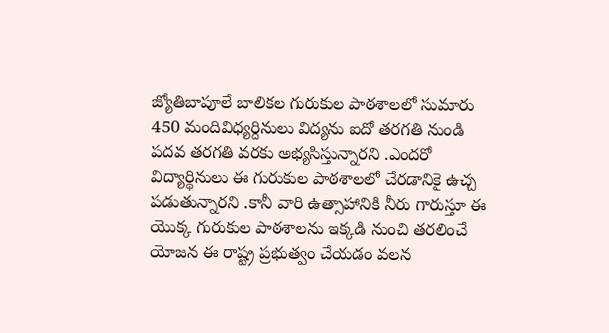జ్యోతిబాపూలే బాలికల గురుకుల పాఠశాలలో సుమారు 450 మందివిధ్యర్దినులు విద్యను ఐదో తరగతి నుండి పదవ తరగతి వరకు అభ్యసిస్తున్నారని .ఎందరో విద్యార్థినులు ఈ గురుకుల పాఠశాలలో చేరడానికై ఉచ్చ పడుతున్నారని .కానీ వారి ఉత్సాహానికి నీరు గారుస్తూ ఈ యొక్క గురుకుల పాఠశాలను ఇక్కడి నుంచి తరలించే యోజన ఈ రాష్ట్ర ప్రభుత్వం చేయడం వలన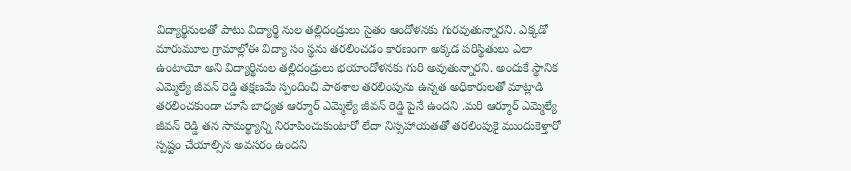విద్యార్థినులతో పాటు విద్యార్థి నుల తల్లిదండ్రులు సైతం ఆందోళనకు గురవుతున్నారని. ఎక్కడో మారుమూల గ్రామాల్లోఈ విద్యా సం స్థను తరలించడం కారణంగా అక్కడ పరిస్థితులు ఎలా ఉంటాయో అని విద్యార్థినుల తల్లిదండ్రులు భయాందోళనకు గురి అవుతున్నారని. అందుకే స్థానిక ఎమ్మెల్యే జీవన్ రెడ్డి తక్షణమే స్పందించి పాఠశాల తరలింపును ఉన్నత అధికారులతో మాట్లాడి తరలించకుండా చూసే బాధ్యత ఆర్మూర్ ఎమ్మెల్యే జీవన్ రెడ్డి పైనే ఉందని .మరి ఆర్మూర్ ఎమ్మెల్యే జీవన్ రెడ్డి తన సామర్థ్యాన్ని నిరూపించుకుంటారో లేదా నిస్సహాయతతో తరలింపుకై ముందుకెళ్తారో స్పష్టం చేయాల్సిన అవసరం ఉందని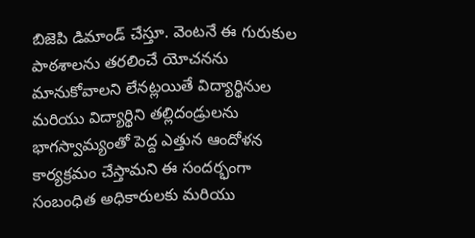బిజెపి డిమాండ్ చేస్తూ. వెంటనే ఈ గురుకుల పాఠశాలను తరలించే యోచనను మానుకోవాలని లేనట్లయితే విద్యార్థినుల మరియు విద్యార్థిని తల్లిదండ్రులను భాగస్వామ్యంతో పెద్ద ఎత్తున ఆందోళన కార్యక్రమం చేస్తామని ఈ సందర్భంగా సంబంధిత అధికారులకు మరియు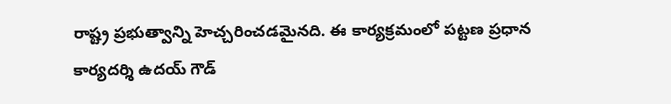రాష్ట్ర ప్రభుత్వాన్ని హెచ్చరించడమైనది. ఈ కార్యక్రమంలో పట్టణ ప్రధాన కార్యదర్శి ఉదయ్ గౌడ్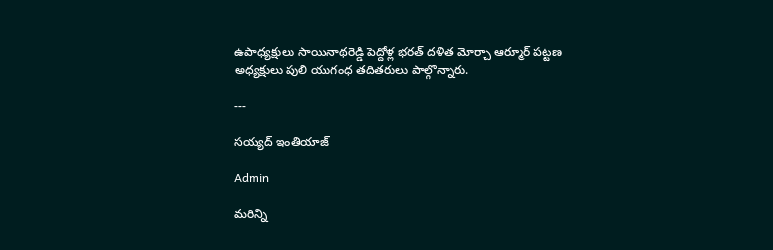ఉపాధ్యక్షులు సాయినాథరెడ్డి పెద్దోళ్ల భరత్ దళిత మోర్చా ఆర్మూర్ పట్టణ అధ్యక్షులు పులి యుగంధ తదితరులు పాల్గొన్నారు.

---

సయ్యద్ ఇంతియాజ్

Admin

మరిన్ని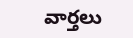వార్తలు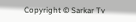Copyright © Sarkar Tv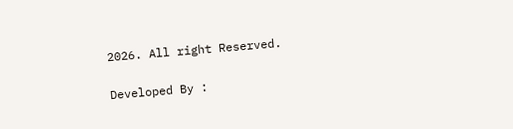2026. All right Reserved.

Developed By :